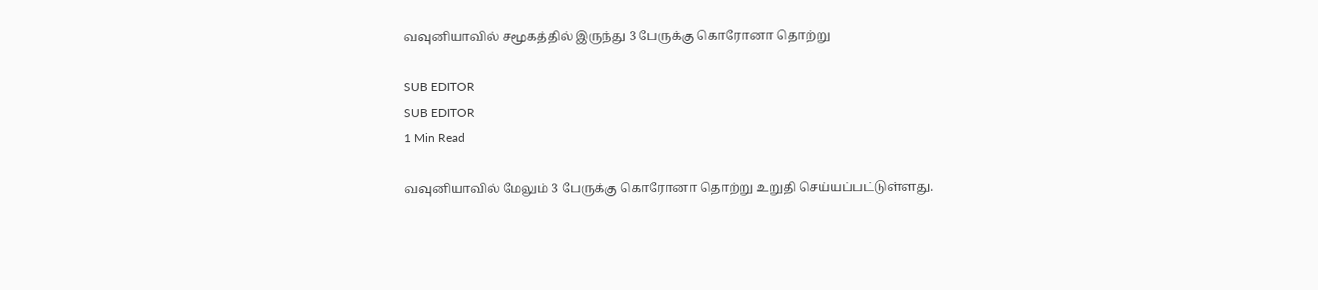வவுனியாவில் சமூகத்தில் இருந்து 3 பேருக்கு கொரோனா தொற்று

SUB EDITOR
SUB EDITOR
1 Min Read

வவுனியாவில் மேலும் 3 பேருக்கு கொரோனா தொற்று உறுதி செய்யப்பட்டுள்ளது.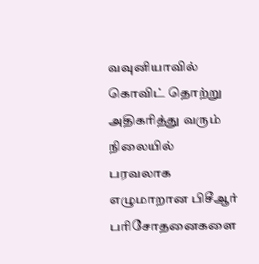வவுனியாவில் கொவிட் தொற்று அதிகரித்து வரும் நிலையில் பரவலாக எழுமாறான பிசீஆர் பரிசோதனைகளை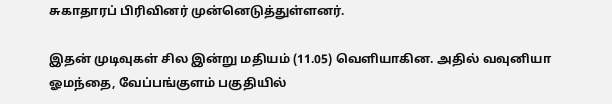சுகாதாரப் பிரிவினர் முன்னெடுத்துள்ளனர்.

இதன் முடிவுகள் சில இன்று மதியம் (11.05) வெளியாகின. அதில் வவுனியா ஓமந்தை, வேப்பங்குளம் பகுதியில்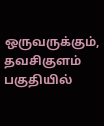ஒருவருக்கும், தவசிகுளம் பகுதியில்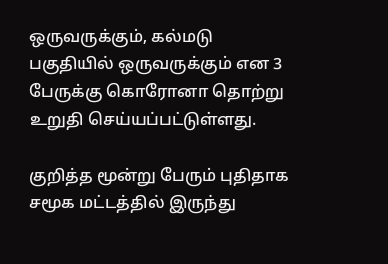ஒருவருக்கும், கல்மடு பகுதியில் ஒருவருக்கும் என 3 பேருக்கு கொரோனா தொற்று உறுதி செய்யப்பட்டுள்ளது.

குறித்த மூன்று பேரும் புதிதாக சமூக மட்டத்தில் இருந்து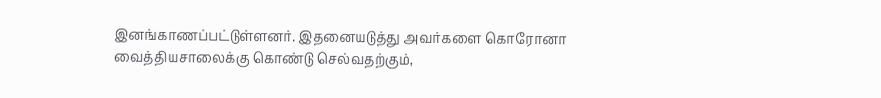இனங்காணப்பட்டுள்ளனர். இதனையடுத்து அவர்களை கொரோனா வைத்தியசாலைக்கு கொண்டு செல்வதற்கும்,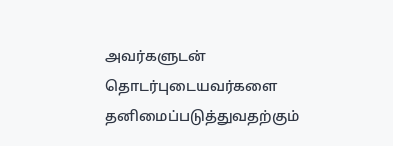அவர்களுடன் தொடர்புடையவர்களை தனிமைப்படுத்துவதற்கும்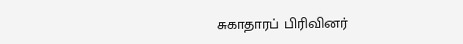சுகாதாரப் பிரிவினர்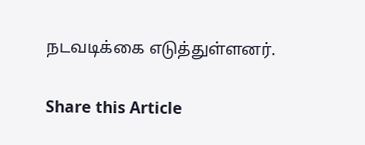நடவடிக்கை எடுத்துள்ளனர்.

Share this Article